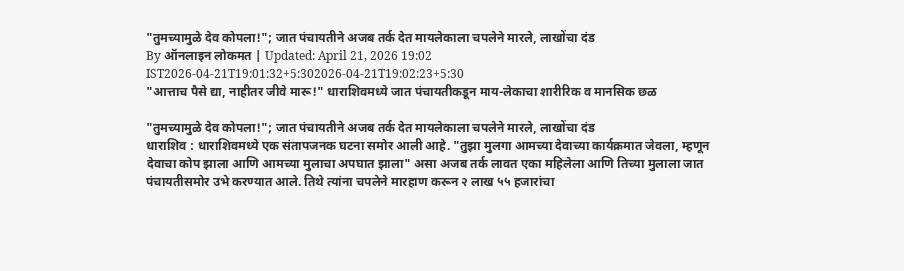"तुमच्यामुळे देव कोपला!"; जात पंचायतीने अजब तर्क देत मायलेकाला चपलेने मारले, लाखोंचा दंड
By ऑनलाइन लोकमत | Updated: April 21, 2026 19:02 IST2026-04-21T19:01:32+5:302026-04-21T19:02:23+5:30
"आत्ताच पैसे द्या, नाहीतर जीवे मारू!" धाराशिवमध्ये जात पंचायतीकडून माय-लेकाचा शारीरिक व मानसिक छळ

"तुमच्यामुळे देव कोपला!"; जात पंचायतीने अजब तर्क देत मायलेकाला चपलेने मारले, लाखोंचा दंड
धाराशिव : धाराशिवमध्ये एक संतापजनक घटना समोर आली आहे. "तुझा मुलगा आमच्या देवाच्या कार्यक्रमात जेवला, म्हणून देवाचा कोप झाला आणि आमच्या मुलाचा अपघात झाला" असा अजब तर्क लावत एका महिलेला आणि तिच्या मुलाला जात पंचायतीसमोर उभे करण्यात आले. तिथे त्यांना चपलेने मारहाण करून २ लाख ५५ हजारांचा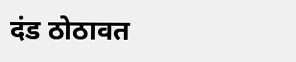दंड ठोठावत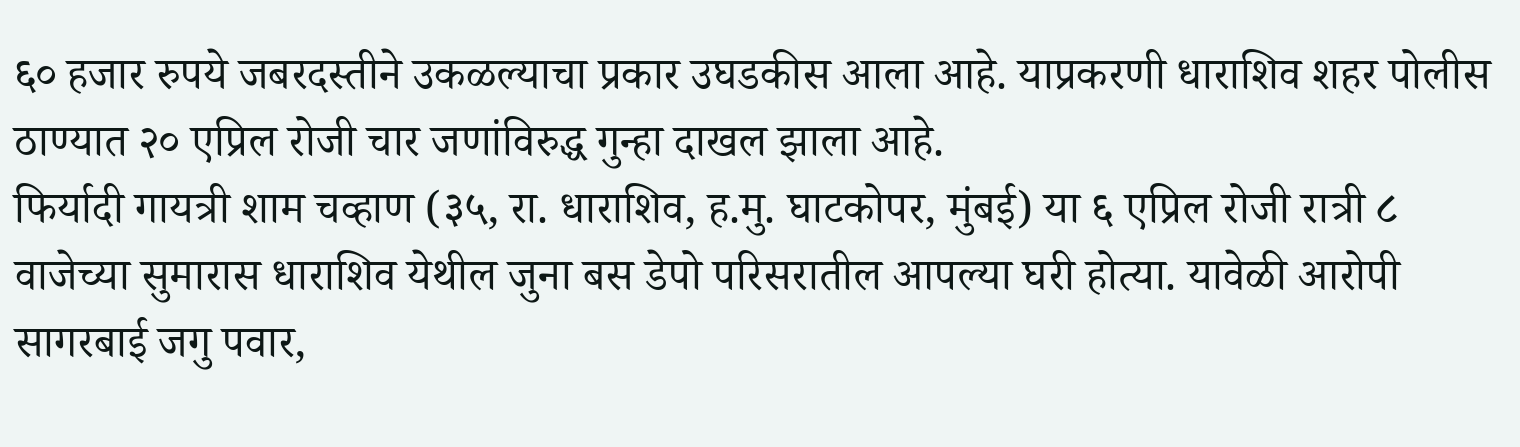६० हजार रुपये जबरदस्तीने उकळल्याचा प्रकार उघडकीस आला आहे. याप्रकरणी धाराशिव शहर पोलीस ठाण्यात २० एप्रिल रोजी चार जणांविरुद्ध गुन्हा दाखल झाला आहे.
फिर्यादी गायत्री शाम चव्हाण (३५, रा. धाराशिव, ह.मु. घाटकोपर, मुंबई) या ६ एप्रिल रोजी रात्री ८ वाजेच्या सुमारास धाराशिव येथील जुना बस डेपो परिसरातील आपल्या घरी होत्या. यावेळी आरोपी सागरबाई जगु पवार,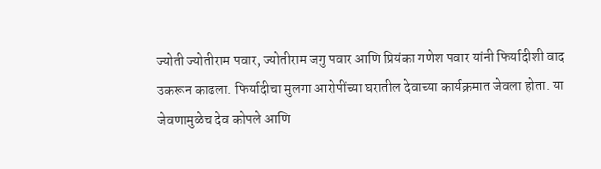ज्योती ज्योतीराम पवार, ज्योतीराम जगु पवार आणि प्रियंका गणेश पवार यांनी फिर्यादीशी वाद उकरून काढला. फिर्यादीचा मुलगा आरोपींच्या घरातील देवाच्या कार्यक्रमात जेवला होता. या जेवणामुळेच देव कोपले आणि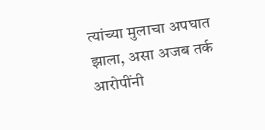त्यांच्या मुलाचा अपघात झाला, असा अजब तर्क आरोपींनी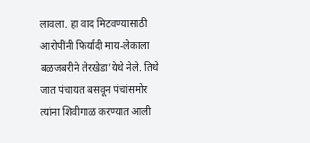लावला. हा वाद मिटवण्यासाठी आरोपींनी फिर्यादी माय-लेकाला बळजबरीने तेरखेडा'येथे नेले. तिथे जात पंचायत बसवून पंचांसमोर त्यांना शिवीगाळ करण्यात आली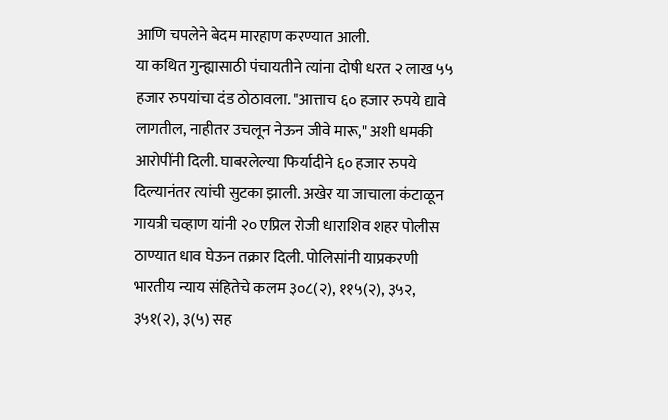आणि चपलेने बेदम मारहाण करण्यात आली.
या कथित गुन्ह्यासाठी पंचायतीने त्यांना दोषी धरत २ लाख ५५ हजार रुपयांचा दंड ठोठावला. "आत्ताच ६० हजार रुपये द्यावे लागतील, नाहीतर उचलून नेऊन जीवे मारू," अशी धमकी आरोपींनी दिली. घाबरलेल्या फिर्यादीने ६० हजार रुपये दिल्यानंतर त्यांची सुटका झाली. अखेर या जाचाला कंटाळून गायत्री चव्हाण यांनी २० एप्रिल रोजी धाराशिव शहर पोलीस ठाण्यात धाव घेऊन तक्रार दिली. पोलिसांनी याप्रकरणी भारतीय न्याय संहितेचे कलम ३०८(२), ११५(२), ३५२, ३५१(२), ३(५) सह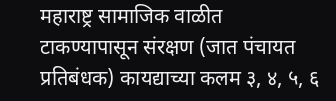महाराष्ट्र सामाजिक वाळीत टाकण्यापासून संरक्षण (जात पंचायत प्रतिबंधक) कायद्याच्या कलम ३, ४, ५, ६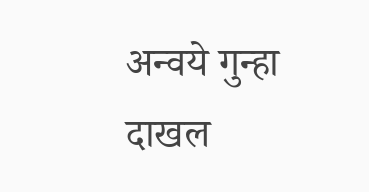अन्वये गुन्हा दाखल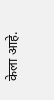केला आहे.